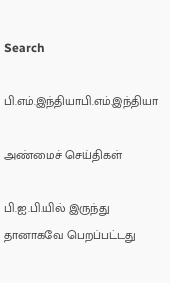Search

பி.எம்.இந்தியாபி.எம்.இந்தியா

அண்மைச் செய்திகள்

பி.ஐ.பி.யில் இருந்து தானாகவே பெறப்பட்டது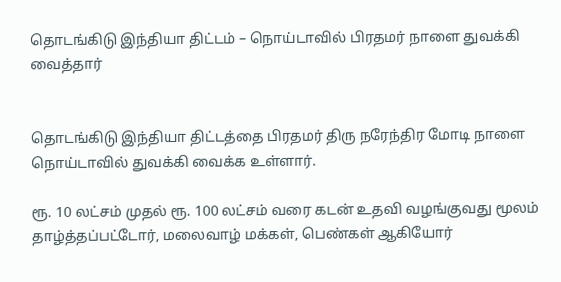தொடங்கிடு இந்தியா திட்டம் – நொய்டாவில் பிரதமர் நாளை துவக்கி வைத்தார்


தொடங்கிடு இந்தியா திட்டத்தை பிரதமர் திரு நரேந்திர மோடி நாளை நொய்டாவில் துவக்கி வைக்க உள்ளார்.

ரூ. 10 லட்சம் முதல் ரூ. 100 லட்சம் வரை கடன் உதவி வழங்குவது மூலம் தாழ்த்தப்பட்டோர், மலைவாழ் மக்கள், பெண்கள் ஆகியோர்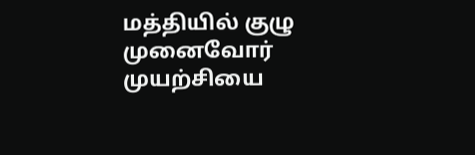மத்தியில் குழு முனைவோர் முயற்சியை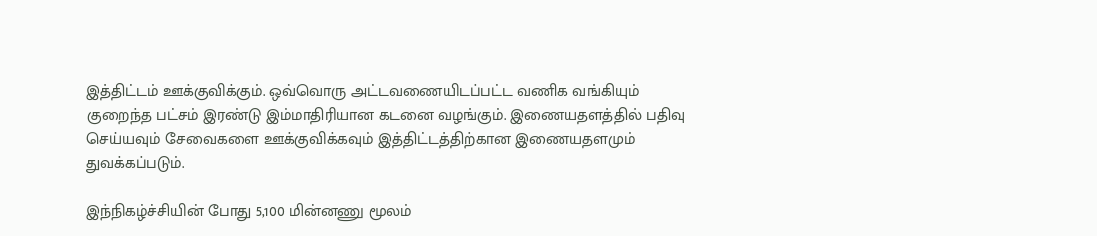இத்திட்டம் ஊக்குவிக்கும். ஒவ்வொரு அட்டவணையிடப்பட்ட வணிக வங்கியும் குறைந்த பட்சம் இரண்டு இம்மாதிரியான கடனை வழங்கும். இணையதளத்தில் பதிவு செய்யவும் சேவைகளை ஊக்குவிக்கவும் இத்திட்டத்திற்கான இணையதளமும் துவக்கப்படும்.

இந்நிகழ்ச்சியின் போது 5,100 மின்னணு மூலம்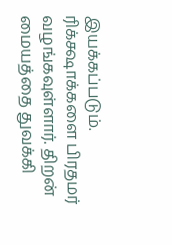இயக்கப்படும். ரிக்க்ஷாக்களை பிரதமர் வழங்கவுள்ளார். திறன் மையத்தை துவக்கி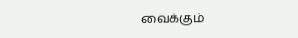வைக்கும்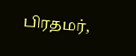பிரதமர்,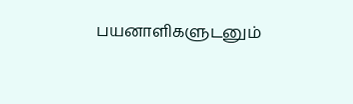பயனாளிகளுடனும்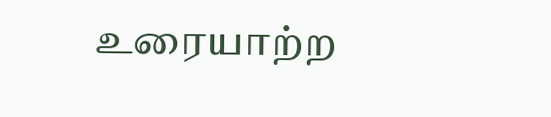உரையாற்ற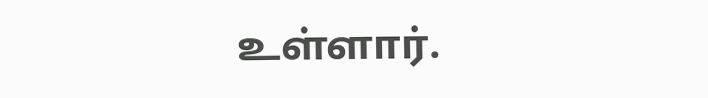உள்ளார்.